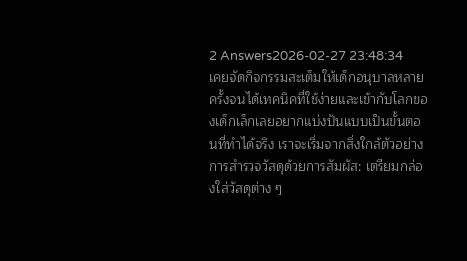2 Answers2026-02-27 23:48:34
เคยจัดกิจกรรมสะเต็มให้เด็กอนุบาลหลายครั้งจนได้เทคนิคที่ใช้ง่ายและเข้ากับโลกของเด็กเล็กเลยอยากแบ่งปันแบบเป็นขั้นตอนที่ทำได้จริง เราจะเริ่มจากสิ่งใกล้ตัวอย่างการสำรวจวัสดุด้วยการสัมผัส: เตรียมกล่องใส่วัสดุต่าง ๆ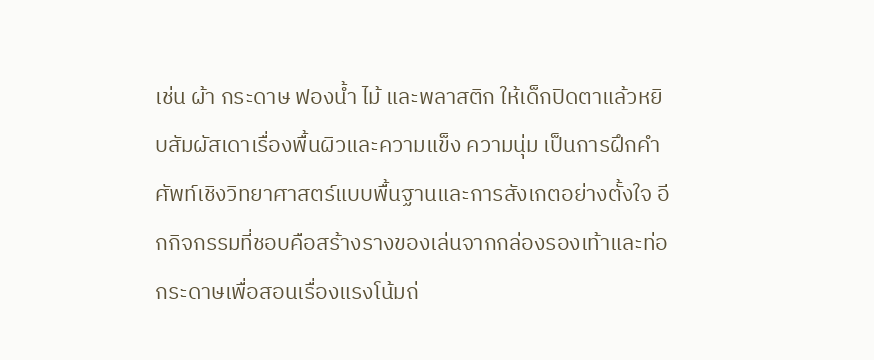เช่น ผ้า กระดาษ ฟองน้ำ ไม้ และพลาสติก ให้เด็กปิดตาแล้วหยิบสัมผัสเดาเรื่องพื้นผิวและความแข็ง ความนุ่ม เป็นการฝึกคำศัพท์เชิงวิทยาศาสตร์แบบพื้นฐานและการสังเกตอย่างตั้งใจ อีกกิจกรรมที่ชอบคือสร้างรางของเล่นจากกล่องรองเท้าและท่อกระดาษเพื่อสอนเรื่องแรงโน้มถ่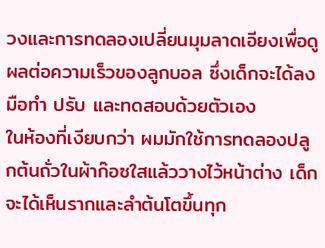วงและการทดลองเปลี่ยนมุมลาดเอียงเพื่อดูผลต่อความเร็วของลูกบอล ซึ่งเด็กจะได้ลงมือทำ ปรับ และทดสอบด้วยตัวเอง
ในห้องที่เงียบกว่า ผมมักใช้การทดลองปลูกต้นถั่วในผ้าก๊อซใสแล้ววางไว้หน้าต่าง เด็กจะได้เห็นรากและลำต้นโตขึ้นทุก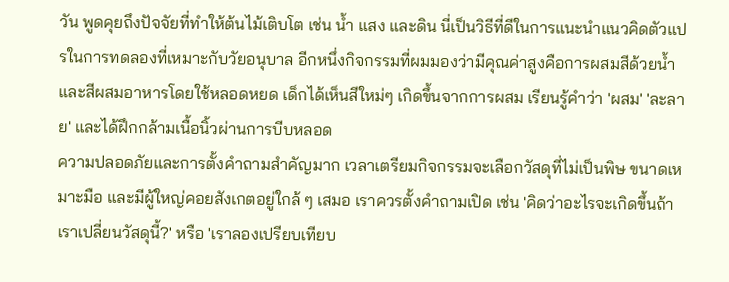วัน พูดคุยถึงปัจจัยที่ทำให้ต้นไม้เติบโต เช่น น้ำ แสง และดิน นี่เป็นวิธีที่ดีในการแนะนำแนวคิดตัวแปรในการทดลองที่เหมาะกับวัยอนุบาล อีกหนึ่งกิจกรรมที่ผมมองว่ามีคุณค่าสูงคือการผสมสีด้วยน้ำและสีผสมอาหารโดยใช้หลอดหยด เด็กได้เห็นสีใหม่ๆ เกิดขึ้นจากการผสม เรียนรู้คำว่า 'ผสม' 'ละลาย' และได้ฝึกกล้ามเนื้อนิ้วผ่านการบีบหลอด
ความปลอดภัยและการตั้งคำถามสำคัญมาก เวลาเตรียมกิจกรรมจะเลือกวัสดุที่ไม่เป็นพิษ ขนาดเหมาะมือ และมีผู้ใหญ่คอยสังเกตอยู่ใกล้ ๆ เสมอ เราควรตั้งคำถามเปิด เช่น 'คิดว่าอะไรจะเกิดขึ้นถ้าเราเปลี่ยนวัสดุนี้?' หรือ 'เราลองเปรียบเทียบ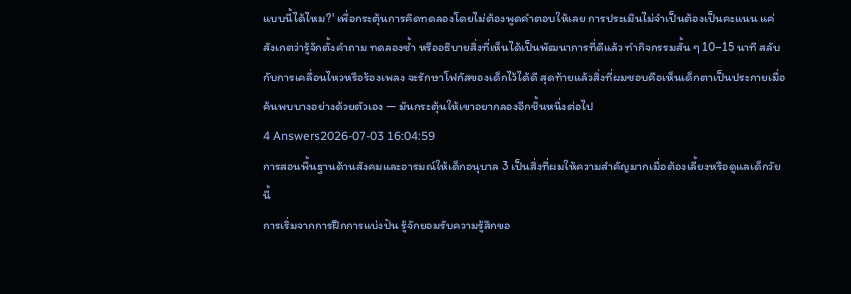แบบนี้ได้ไหม?' เพื่อกระตุ้นการคิดทดลองโดยไม่ต้องพูดคำตอบให้เลย การประเมินไม่จำเป็นต้องเป็นคะแนน แค่สังเกตว่ารู้จักตั้งคำถาม ทดลองซ้ำ หรืออธิบายสิ่งที่เห็นได้เป็นพัฒนาการที่ดีแล้ว ทำกิจกรรมสั้น ๆ 10–15 นาที สลับกับการเคลื่อนไหวหรือร้องเพลง จะรักษาโฟกัสของเด็กไว้ได้ดี สุดท้ายแล้วสิ่งที่ผมชอบคือเห็นเด็กตาเป็นประกายเมื่อค้นพบบางอย่างด้วยตัวเอง — มันกระตุ้นให้เขาอยากลองอีกชิ้นหนึ่งต่อไป
4 Answers2026-07-03 16:04:59
การสอนพื้นฐานด้านสังคมและอารมณ์ให้เด็กอนุบาล 3 เป็นสิ่งที่ผมให้ความสำคัญมากเมื่อต้องเลี้ยงหรือดูแลเด็กวัยนี้
การเริ่มจากการฝึกการแบ่งปัน รู้จักยอมรับความรู้สึกขอ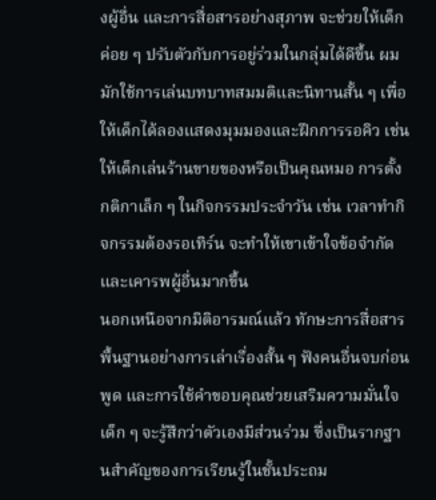งผู้อื่น และการสื่อสารอย่างสุภาพ จะช่วยให้เด็กค่อย ๆ ปรับตัวกับการอยู่ร่วมในกลุ่มได้ดีขึ้น ผมมักใช้การเล่นบทบาทสมมติและนิทานสั้น ๆ เพื่อให้เด็กได้ลองแสดงมุมมองและฝึกการรอคิว เช่น ให้เด็กเล่นร้านขายของหรือเป็นคุณหมอ การตั้งกติกาเล็ก ๆ ในกิจกรรมประจำวัน เช่น เวลาทำกิจกรรมต้องรอเทิร์น จะทำให้เขาเข้าใจข้อจำกัดและเคารพผู้อื่นมากขึ้น
นอกเหนือจากมิติอารมณ์แล้ว ทักษะการสื่อสารพื้นฐานอย่างการเล่าเรื่องสั้น ๆ ฟังคนอื่นจบก่อนพูด และการใช้คำขอบคุณช่วยเสริมความมั่นใจ เด็ก ๆ จะรู้สึกว่าตัวเองมีส่วนร่วม ซึ่งเป็นรากฐานสำคัญของการเรียนรู้ในชั้นประถม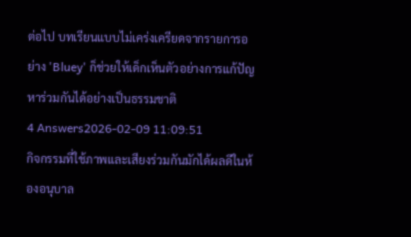ต่อไป บทเรียนแบบไม่เคร่งเครียดจากรายการอย่าง 'Bluey' ก็ช่วยให้เด็กเห็นตัวอย่างการแก้ปัญหาร่วมกันได้อย่างเป็นธรรมชาติ
4 Answers2026-02-09 11:09:51
กิจกรรมที่ใช้ภาพและเสียงร่วมกันมักได้ผลดีในห้องอนุบาล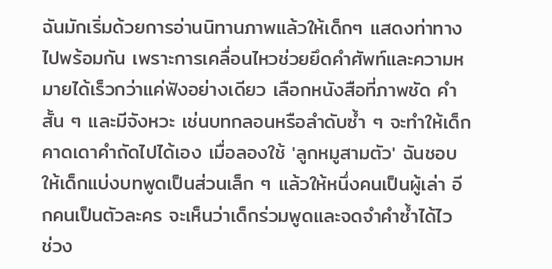ฉันมักเริ่มด้วยการอ่านนิทานภาพแล้วให้เด็กๆ แสดงท่าทางไปพร้อมกัน เพราะการเคลื่อนไหวช่วยยึดคำศัพท์และความหมายได้เร็วกว่าแค่ฟังอย่างเดียว เลือกหนังสือที่ภาพชัด คำสั้น ๆ และมีจังหวะ เช่นบทกลอนหรือลำดับซ้ำ ๆ จะทำให้เด็กคาดเดาคำถัดไปได้เอง เมื่อลองใช้ 'ลูกหมูสามตัว' ฉันชอบให้เด็กแบ่งบทพูดเป็นส่วนเล็ก ๆ แล้วให้หนึ่งคนเป็นผู้เล่า อีกคนเป็นตัวละคร จะเห็นว่าเด็กร่วมพูดและจดจำคำซ้ำได้ไว
ช่วง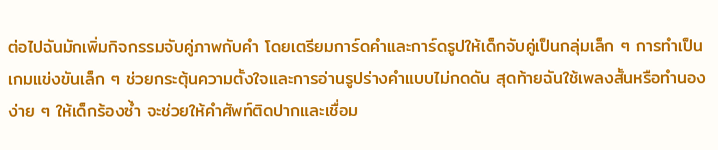ต่อไปฉันมักเพิ่มกิจกรรมจับคู่ภาพกับคำ โดยเตรียมการ์ดคำและการ์ดรูปให้เด็กจับคู่เป็นกลุ่มเล็ก ๆ การทำเป็นเกมแข่งขันเล็ก ๆ ช่วยกระตุ้นความตั้งใจและการอ่านรูปร่างคำแบบไม่กดดัน สุดท้ายฉันใช้เพลงสั้นหรือทำนองง่าย ๆ ให้เด็กร้องซ้ำ จะช่วยให้คำศัพท์ติดปากและเชื่อม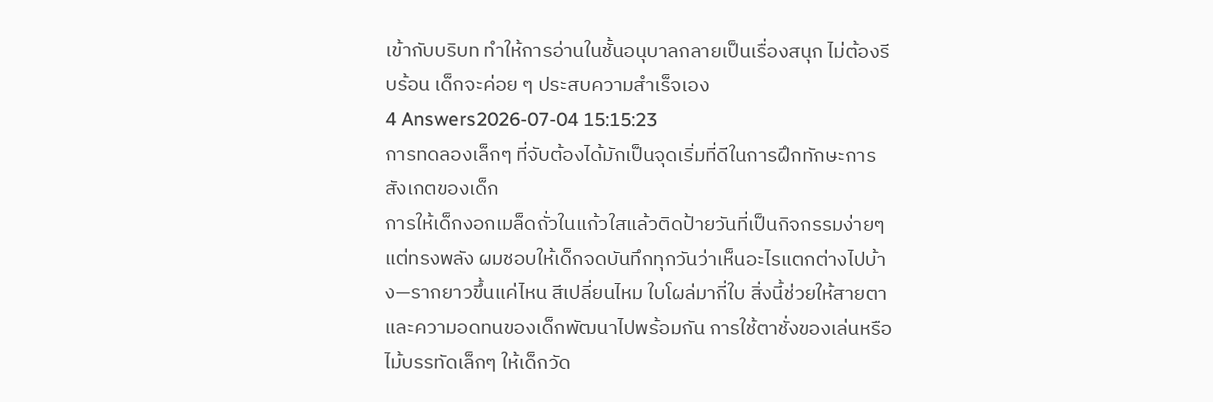เข้ากับบริบท ทำให้การอ่านในชั้นอนุบาลกลายเป็นเรื่องสนุก ไม่ต้องรีบร้อน เด็กจะค่อย ๆ ประสบความสำเร็จเอง
4 Answers2026-07-04 15:15:23
การทดลองเล็กๆ ที่จับต้องได้มักเป็นจุดเริ่มที่ดีในการฝึกทักษะการสังเกตของเด็ก
การให้เด็กงอกเมล็ดถั่วในแก้วใสแล้วติดป้ายวันที่เป็นกิจกรรมง่ายๆ แต่ทรงพลัง ผมชอบให้เด็กจดบันทึกทุกวันว่าเห็นอะไรแตกต่างไปบ้าง—รากยาวขึ้นแค่ไหน สีเปลี่ยนไหม ใบโผล่มากี่ใบ สิ่งนี้ช่วยให้สายตาและความอดทนของเด็กพัฒนาไปพร้อมกัน การใช้ตาชั่งของเล่นหรือไม้บรรทัดเล็กๆ ให้เด็กวัด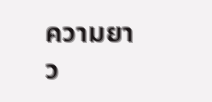ความยาว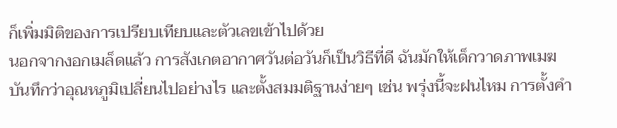ก็เพิ่มมิติของการเปรียบเทียบและตัวเลขเข้าไปด้วย
นอกจากงอกเมล็ดแล้ว การสังเกตอากาศวันต่อวันก็เป็นวิธีที่ดี ฉันมักให้เด็กวาดภาพเมฆ บันทึกว่าอุณหภูมิเปลี่ยนไปอย่างไร และตั้งสมมติฐานง่ายๆ เช่น พรุ่งนี้จะฝนไหม การตั้งคำ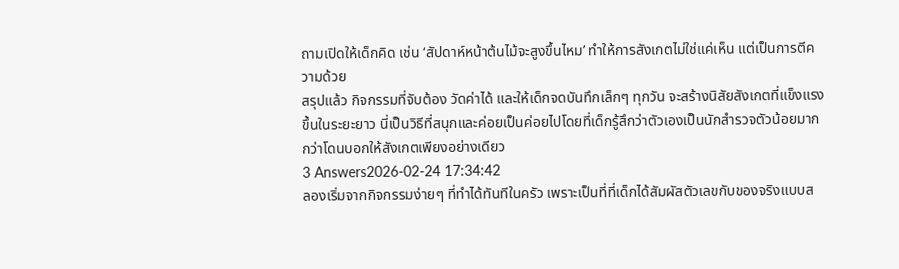ถามเปิดให้เด็กคิด เช่น ‘สัปดาห์หน้าต้นไม้จะสูงขึ้นไหม’ ทำให้การสังเกตไม่ใช่แค่เห็น แต่เป็นการตีความด้วย
สรุปแล้ว กิจกรรมที่จับต้อง วัดค่าได้ และให้เด็กจดบันทึกเล็กๆ ทุกวัน จะสร้างนิสัยสังเกตที่แข็งแรงขึ้นในระยะยาว นี่เป็นวิธีที่สนุกและค่อยเป็นค่อยไปโดยที่เด็กรู้สึกว่าตัวเองเป็นนักสำรวจตัวน้อยมากกว่าโดนบอกให้สังเกตเพียงอย่างเดียว
3 Answers2026-02-24 17:34:42
ลองเริ่มจากกิจกรรมง่ายๆ ที่ทำได้ทันทีในครัว เพราะเป็นที่ที่เด็กได้สัมผัสตัวเลขกับของจริงแบบส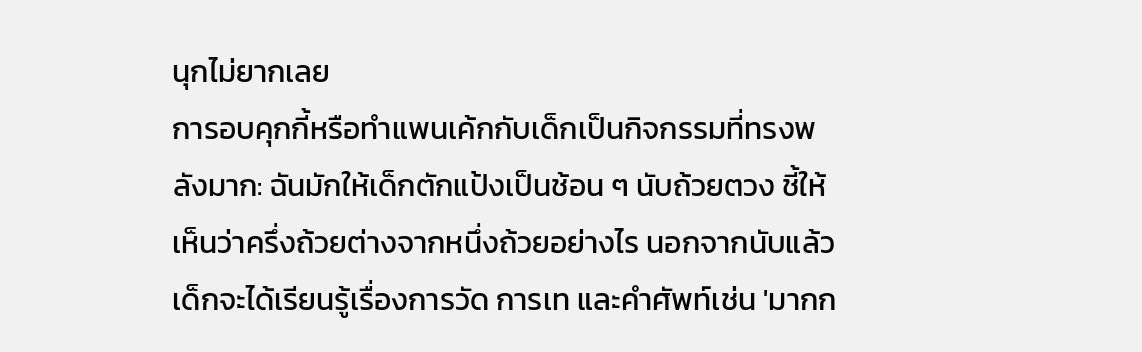นุกไม่ยากเลย
การอบคุกกี้หรือทำแพนเค้กกับเด็กเป็นกิจกรรมที่ทรงพลังมาก: ฉันมักให้เด็กตักแป้งเป็นช้อน ๆ นับถ้วยตวง ชี้ให้เห็นว่าครึ่งถ้วยต่างจากหนึ่งถ้วยอย่างไร นอกจากนับแล้ว เด็กจะได้เรียนรู้เรื่องการวัด การเท และคำศัพท์เช่น 'มากก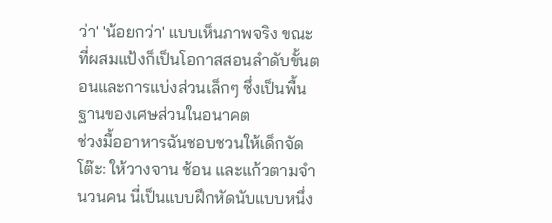ว่า' 'น้อยกว่า' แบบเห็นภาพจริง ขณะที่ผสมแป้งก็เป็นโอกาสสอนลำดับขั้นตอนและการแบ่งส่วนเล็กๆ ซึ่งเป็นพื้นฐานของเศษส่วนในอนาคต
ช่วงมื้ออาหารฉันชอบชวนให้เด็กจัดโต๊ะ: ให้วางจาน ช้อน และแก้วตามจำนวนคน นี่เป็นแบบฝึกหัดนับแบบหนึ่ง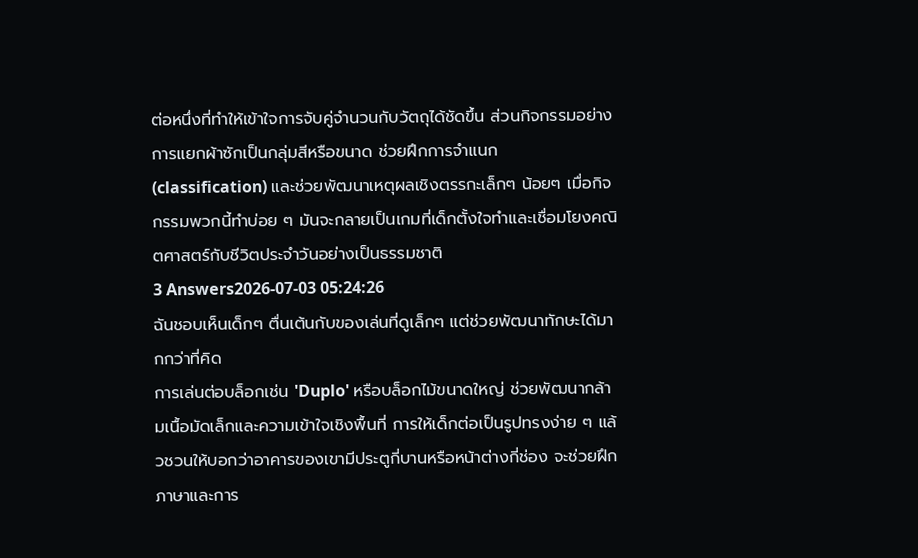ต่อหนึ่งที่ทำให้เข้าใจการจับคู่จำนวนกับวัตถุได้ชัดขึ้น ส่วนกิจกรรมอย่างการแยกผ้าซักเป็นกลุ่มสีหรือขนาด ช่วยฝึกการจำแนก (classification) และช่วยพัฒนาเหตุผลเชิงตรรกะเล็กๆ น้อยๆ เมื่อกิจกรรมพวกนี้ทำบ่อย ๆ มันจะกลายเป็นเกมที่เด็กตั้งใจทำและเชื่อมโยงคณิตศาสตร์กับชีวิตประจำวันอย่างเป็นธรรมชาติ
3 Answers2026-07-03 05:24:26
ฉันชอบเห็นเด็กๆ ตื่นเต้นกับของเล่นที่ดูเล็กๆ แต่ช่วยพัฒนาทักษะได้มากกว่าที่คิด
การเล่นต่อบล็อกเช่น 'Duplo' หรือบล็อกไม้ขนาดใหญ่ ช่วยพัฒนากล้ามเนื้อมัดเล็กและความเข้าใจเชิงพื้นที่ การให้เด็กต่อเป็นรูปทรงง่าย ๆ แล้วชวนให้บอกว่าอาคารของเขามีประตูกี่บานหรือหน้าต่างกี่ช่อง จะช่วยฝึกภาษาและการ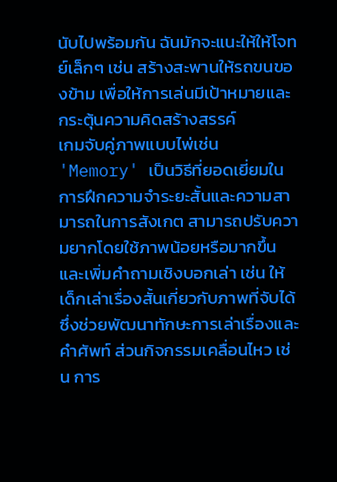นับไปพร้อมกัน ฉันมักจะแนะให้ให้โจทย์เล็กๆ เช่น สร้างสะพานให้รถขนของข้าม เพื่อให้การเล่นมีเป้าหมายและกระตุ้นความคิดสร้างสรรค์
เกมจับคู่ภาพแบบไพ่เช่น 'Memory' เป็นวิธีที่ยอดเยี่ยมในการฝึกความจำระยะสั้นและความสามารถในการสังเกต สามารถปรับความยากโดยใช้ภาพน้อยหรือมากขึ้น และเพิ่มคำถามเชิงบอกเล่า เช่น ให้เด็กเล่าเรื่องสั้นเกี่ยวกับภาพที่จับได้ ซึ่งช่วยพัฒนาทักษะการเล่าเรื่องและคำศัพท์ ส่วนกิจกรรมเคลื่อนไหว เช่น การ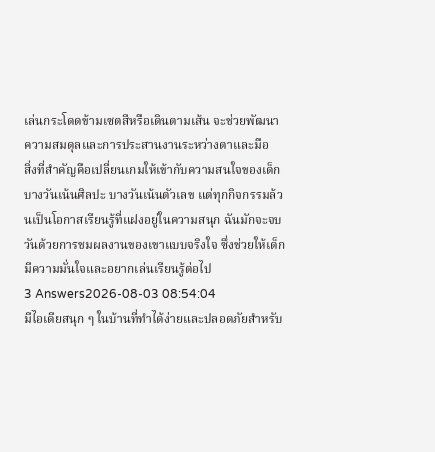เล่นกระโดดข้ามเซตสีหรือเดินตามเส้น จะช่วยพัฒนาความสมดุลและการประสานงานระหว่างตาและมือ
สิ่งที่สำคัญคือเปลี่ยนเกมให้เข้ากับความสนใจของเด็ก บางวันเน้นศิลปะ บางวันเน้นตัวเลข แต่ทุกกิจกรรมล้วนเป็นโอกาสเรียนรู้ที่แฝงอยู่ในความสนุก ฉันมักจะจบวันด้วยการชมผลงานของเขาแบบจริงใจ ซึ่งช่วยให้เด็กมีความมั่นใจและอยากเล่นเรียนรู้ต่อไป
3 Answers2026-08-03 08:54:04
มีไอเดียสนุก ๆ ในบ้านที่ทำได้ง่ายและปลอดภัยสำหรับ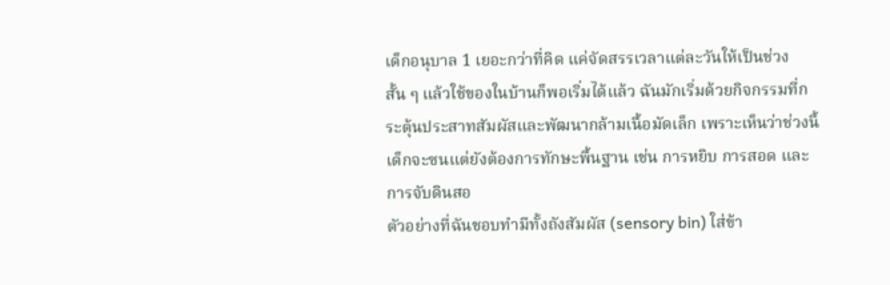เด็กอนุบาล 1 เยอะกว่าที่คิด แค่จัดสรรเวลาแต่ละวันให้เป็นช่วงสั้น ๆ แล้วใช้ของในบ้านก็พอเริ่มได้แล้ว ฉันมักเริ่มด้วยกิจกรรมที่กระตุ้นประสาทสัมผัสและพัฒนากล้ามเนื้อมัดเล็ก เพราะเห็นว่าช่วงนี้เด็กจะซนแต่ยังต้องการทักษะพื้นฐาน เช่น การหยิบ การสอด และการจับดินสอ
ตัวอย่างที่ฉันชอบทำมีทั้งถังสัมผัส (sensory bin) ใส่ข้า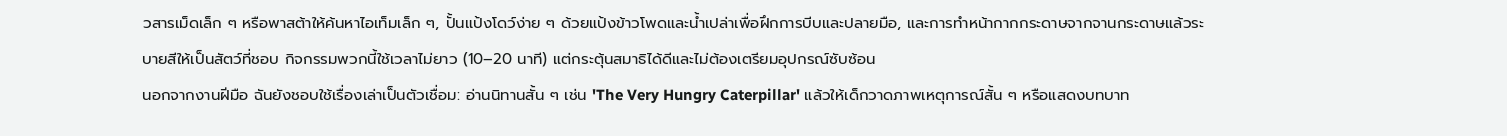วสารเม็ดเล็ก ๆ หรือพาสต้าให้ค้นหาไอเท็มเล็ก ๆ, ปั้นแป้งโดว์ง่าย ๆ ด้วยแป้งข้าวโพดและน้ำเปล่าเพื่อฝึกการบีบและปลายมือ, และการทำหน้ากากกระดาษจากจานกระดาษแล้วระบายสีให้เป็นสัตว์ที่ชอบ กิจกรรมพวกนี้ใช้เวลาไม่ยาว (10–20 นาที) แต่กระตุ้นสมาธิได้ดีและไม่ต้องเตรียมอุปกรณ์ซับซ้อน
นอกจากงานฝีมือ ฉันยังชอบใช้เรื่องเล่าเป็นตัวเชื่อม: อ่านนิทานสั้น ๆ เช่น 'The Very Hungry Caterpillar' แล้วให้เด็กวาดภาพเหตุการณ์สั้น ๆ หรือแสดงบทบาท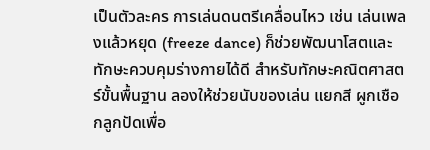เป็นตัวละคร การเล่นดนตรีเคลื่อนไหว เช่น เล่นเพลงแล้วหยุด (freeze dance) ก็ช่วยพัฒนาโสตและทักษะควบคุมร่างกายได้ดี สำหรับทักษะคณิตศาสตร์ขั้นพื้นฐาน ลองให้ช่วยนับของเล่น แยกสี ผูกเชือกลูกปัดเพื่อ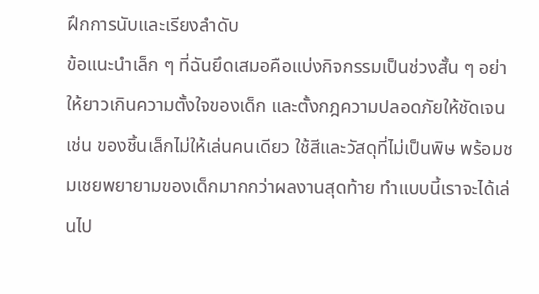ฝึกการนับและเรียงลำดับ
ข้อแนะนำเล็ก ๆ ที่ฉันยึดเสมอคือแบ่งกิจกรรมเป็นช่วงสั้น ๆ อย่าให้ยาวเกินความตั้งใจของเด็ก และตั้งกฎความปลอดภัยให้ชัดเจน เช่น ของชิ้นเล็กไม่ให้เล่นคนเดียว ใช้สีและวัสดุที่ไม่เป็นพิษ พร้อมชมเชยพยายามของเด็กมากกว่าผลงานสุดท้าย ทำแบบนี้เราจะได้เล่นไป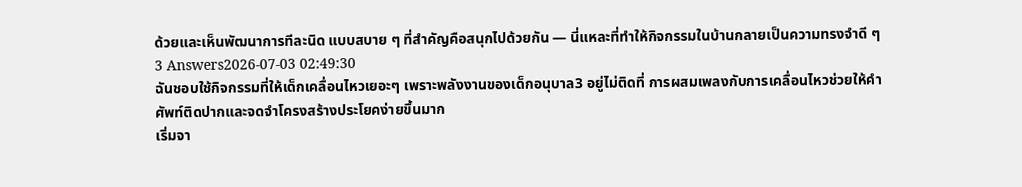ด้วยและเห็นพัฒนาการทีละนิด แบบสบาย ๆ ที่สำคัญคือสนุกไปด้วยกัน — นี่แหละที่ทำให้กิจกรรมในบ้านกลายเป็นความทรงจำดี ๆ
3 Answers2026-07-03 02:49:30
ฉันชอบใช้กิจกรรมที่ให้เด็กเคลื่อนไหวเยอะๆ เพราะพลังงานของเด็กอนุบาล3 อยู่ไม่ติดที่ การผสมเพลงกับการเคลื่อนไหวช่วยให้คำศัพท์ติดปากและจดจำโครงสร้างประโยคง่ายขึ้นมาก
เริ่มจา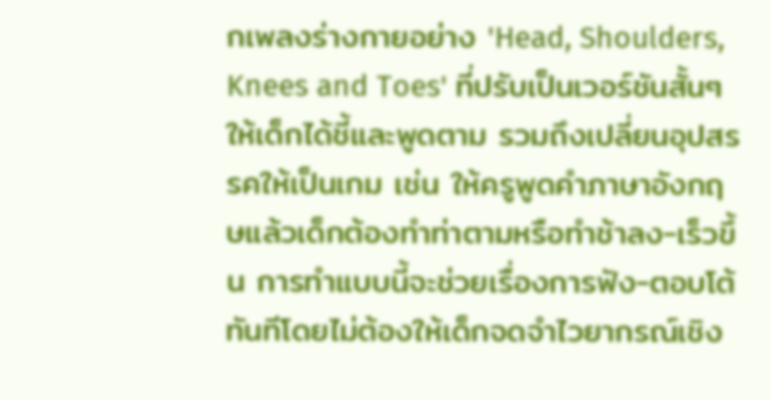กเพลงร่างกายอย่าง 'Head, Shoulders, Knees and Toes' ที่ปรับเป็นเวอร์ชันสั้นๆ ให้เด็กได้ชี้และพูดตาม รวมถึงเปลี่ยนอุปสรรคให้เป็นเกม เช่น ให้ครูพูดคำภาษาอังกฤษแล้วเด็กต้องทำท่าตามหรือทำช้าลง-เร็วขึ้น การทำแบบนี้จะช่วยเรื่องการฟัง-ตอบโต้ทันทีโดยไม่ต้องให้เด็กจดจำไวยากรณ์เชิง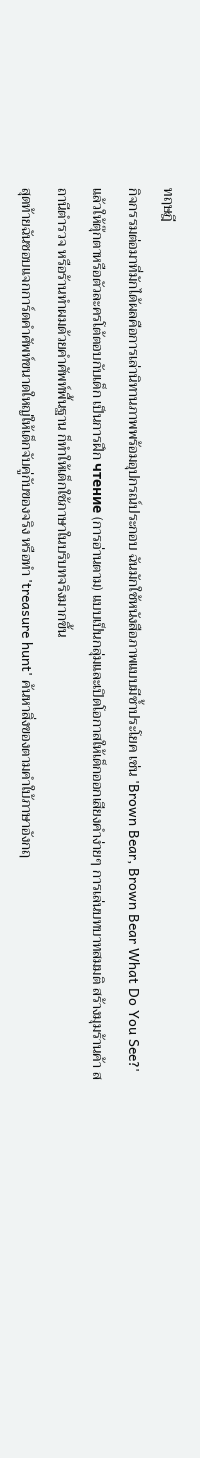ทฤษฎี
กิจกรรมต่อมาที่มักได้ผลคือการเล่านิทานภาพพร้อมอุปกรณ์ประกอบ ฉันมักใช้หนังสือภาพแบบมีซ้ำประโยค เช่น 'Brown Bear, Brown Bear What Do You See?' แล้วให้ตุ๊กตาหรือตัวละครโต้ตอบกับเด็ก เป็นการฝึก чтение (การอ่านตาม) แบบเป็นกลุ่มและเปิดโอกาสให้เด็กออกเสียงคำง่ายๆ การเล่นบทบาทสมมติ สร้างมุมร้านค้า สถานีตำรวจ หรือร้านทำผมด้วยคำศัพท์พื้นฐาน ก็ทำให้เด็กใช้ภาษาในบริบทจริงมากขึ้น
สุดท้ายฉันชอบแจกการ์ดคำศัพท์ขนาดใหญ่ให้เด็กจับคู่กับของจริง หรือทำ 'treasure hunt' ค้นหาสิ่งของตามคำใบ้ภาษาอังกฤ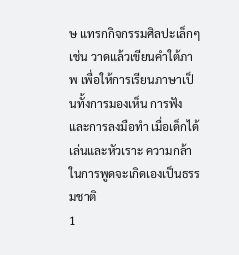ษ แทรกกิจกรรมศิลปะเล็กๆ เช่น วาดแล้วเขียนคำใต้ภาพ เพื่อให้การเรียนภาษาเป็นทั้งการมองเห็น การฟัง และการลงมือทำ เมื่อเด็กได้เล่นและหัวเราะ ความกล้าในการพูดจะเกิดเองเป็นธรรมชาติ
1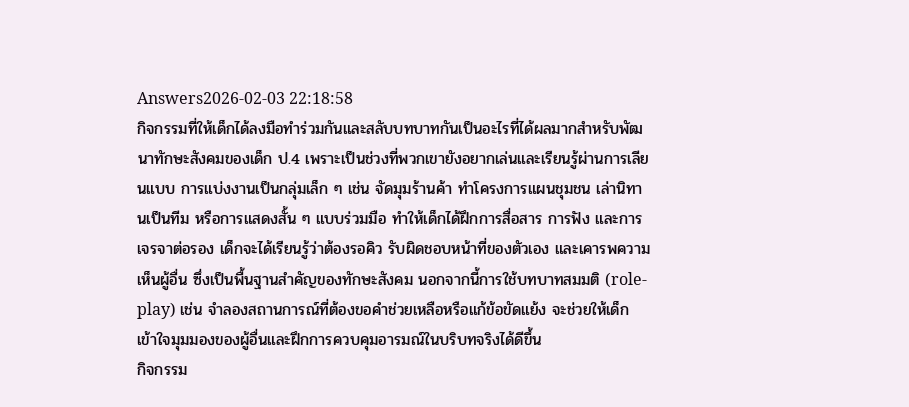Answers2026-02-03 22:18:58
กิจกรรมที่ให้เด็กได้ลงมือทำร่วมกันและสลับบทบาทกันเป็นอะไรที่ได้ผลมากสำหรับพัฒนาทักษะสังคมของเด็ก ป.4 เพราะเป็นช่วงที่พวกเขายังอยากเล่นและเรียนรู้ผ่านการเลียนแบบ การแบ่งงานเป็นกลุ่มเล็ก ๆ เช่น จัดมุมร้านค้า ทำโครงการแผนชุมชน เล่านิทานเป็นทีม หรือการแสดงสั้น ๆ แบบร่วมมือ ทำให้เด็กได้ฝึกการสื่อสาร การฟัง และการเจรจาต่อรอง เด็กจะได้เรียนรู้ว่าต้องรอคิว รับผิดชอบหน้าที่ของตัวเอง และเคารพความเห็นผู้อื่น ซึ่งเป็นพื้นฐานสำคัญของทักษะสังคม นอกจากนี้การใช้บทบาทสมมติ (role-play) เช่น จำลองสถานการณ์ที่ต้องขอคำช่วยเหลือหรือแก้ข้อขัดแย้ง จะช่วยให้เด็กเข้าใจมุมมองของผู้อื่นและฝึกการควบคุมอารมณ์ในบริบทจริงได้ดีขึ้น
กิจกรรม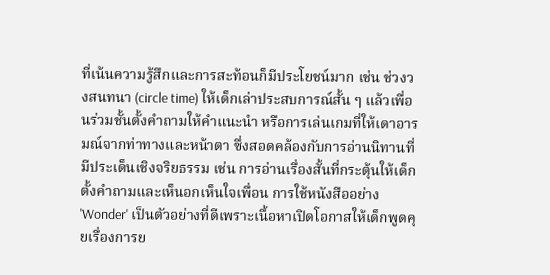ที่เน้นความรู้สึกและการสะท้อนก็มีประโยชน์มาก เช่น ช่วงวงสนทนา (circle time) ให้เด็กเล่าประสบการณ์สั้น ๆ แล้วเพื่อนร่วมชั้นตั้งคำถามให้คำแนะนำ หรือการเล่นเกมที่ให้เดาอารมณ์จากท่าทางและหน้าตา ซึ่งสอดคล้องกับการอ่านนิทานที่มีประเด็นเชิงจริยธรรม เช่น การอ่านเรื่องสั้นที่กระตุ้นให้เด็กตั้งคำถามและเห็นอกเห็นใจเพื่อน การใช้หนังสืออย่าง 'Wonder' เป็นตัวอย่างที่ดีเพราะเนื้อหาเปิดโอกาสให้เด็กพูดคุยเรื่องการย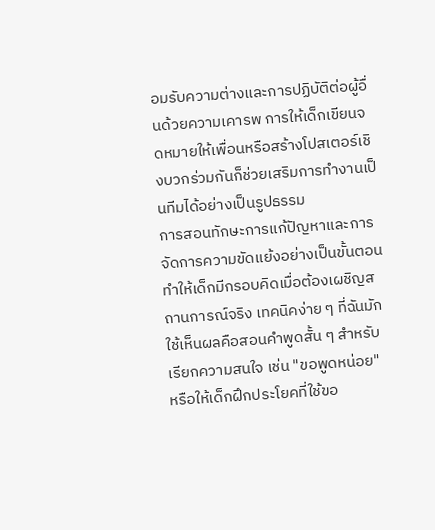อมรับความต่างและการปฏิบัติต่อผู้อื่นด้วยความเคารพ การให้เด็กเขียนจดหมายให้เพื่อนหรือสร้างโปสเตอร์เชิงบวกร่วมกันก็ช่วยเสริมการทำงานเป็นทีมได้อย่างเป็นรูปธรรม
การสอนทักษะการแก้ปัญหาและการจัดการความขัดแย้งอย่างเป็นขั้นตอนทำให้เด็กมีกรอบคิดเมื่อต้องเผชิญสถานการณ์จริง เทคนิคง่าย ๆ ที่ฉันมักใช้เห็นผลคือสอนคำพูดสั้น ๆ สำหรับเรียกความสนใจ เช่น "ขอพูดหน่อย" หรือให้เด็กฝึกประโยคที่ใช้ขอ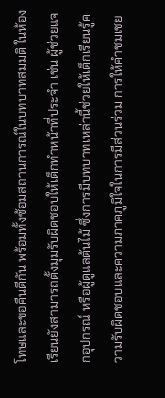โทษและขอคืนดีกัน พร้อมทั้งซ้อมสถานการณ์ในบทบาทสมมติ ในห้องเรียนยังสามารถตั้งมุมรับผิดชอบให้เด็กทำหน้าที่ประจำ เช่น ผู้ช่วยแจกอุปกรณ์ หรือผู้ดูแลต้นไม้ ซึ่งการมีบทบาทเหล่านี้ช่วยให้เด็กเรียนรู้ความรับผิดชอบและความภาคภูมิใจในการมีส่วนร่วม การให้คำชมเชย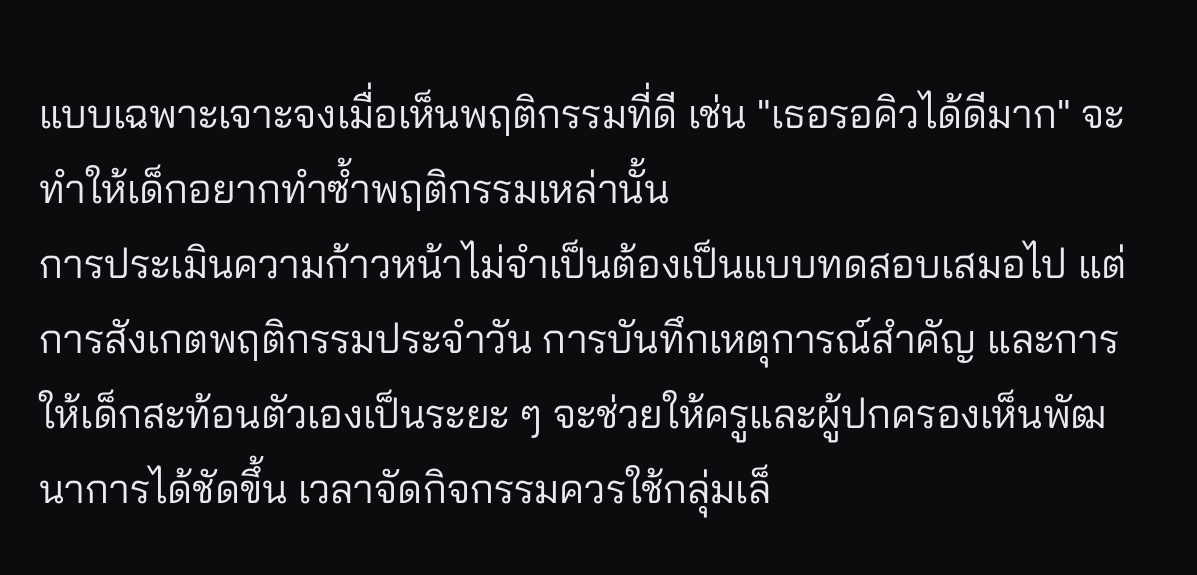แบบเฉพาะเจาะจงเมื่อเห็นพฤติกรรมที่ดี เช่น "เธอรอคิวได้ดีมาก" จะทำให้เด็กอยากทำซ้ำพฤติกรรมเหล่านั้น
การประเมินความก้าวหน้าไม่จำเป็นต้องเป็นแบบทดสอบเสมอไป แต่การสังเกตพฤติกรรมประจำวัน การบันทึกเหตุการณ์สำคัญ และการให้เด็กสะท้อนตัวเองเป็นระยะ ๆ จะช่วยให้ครูและผู้ปกครองเห็นพัฒนาการได้ชัดขึ้น เวลาจัดกิจกรรมควรใช้กลุ่มเล็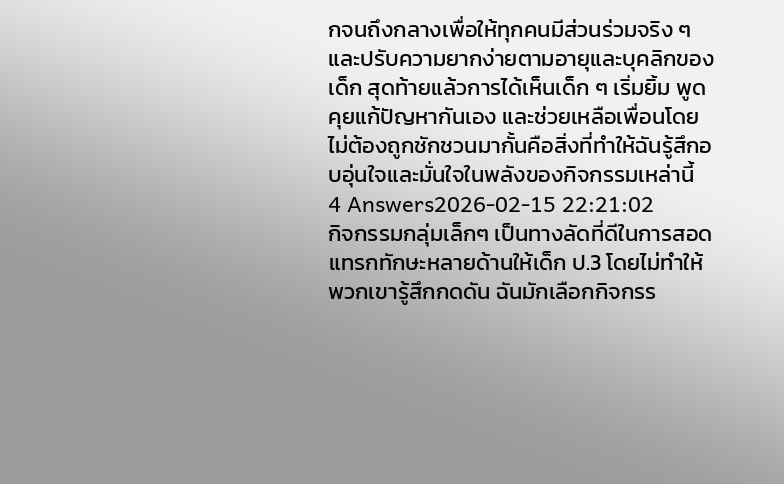กจนถึงกลางเพื่อให้ทุกคนมีส่วนร่วมจริง ๆ และปรับความยากง่ายตามอายุและบุคลิกของเด็ก สุดท้ายแล้วการได้เห็นเด็ก ๆ เริ่มยิ้ม พูดคุยแก้ปัญหากันเอง และช่วยเหลือเพื่อนโดยไม่ต้องถูกชักชวนมากั้นคือสิ่งที่ทำให้ฉันรู้สึกอบอุ่นใจและมั่นใจในพลังของกิจกรรมเหล่านี้
4 Answers2026-02-15 22:21:02
กิจกรรมกลุ่มเล็กๆ เป็นทางลัดที่ดีในการสอดแทรกทักษะหลายด้านให้เด็ก ป.3 โดยไม่ทำให้พวกเขารู้สึกกดดัน ฉันมักเลือกกิจกรร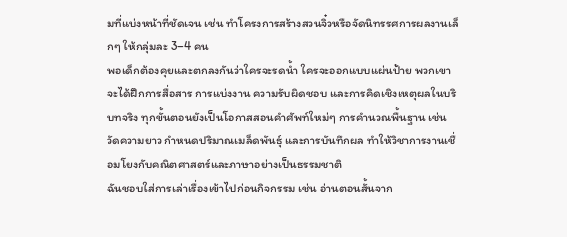มที่แบ่งหน้าที่ชัดเจน เช่น ทำโครงการสร้างสวนจิ๋วหรือจัดนิทรรศการผลงานเล็กๆ ให้กลุ่มละ 3–4 คน
พอเด็กต้องคุยและตกลงกันว่าใครจะรดน้ำ ใครจะออกแบบแผ่นป้าย พวกเขาจะได้ฝึกการสื่อสาร การแบ่งงาน ความรับผิดชอบ และการคิดเชิงเหตุผลในบริบทจริง ทุกขั้นตอนยังเป็นโอกาสสอนคำศัพท์ใหม่ๆ การคำนวณพื้นฐาน เช่น วัดความยาว กำหนดปริมาณเมล็ดพันธ์ุ และการบันทึกผล ทำให้วิชาการงานเชื่อมโยงกับคณิตศาสตร์และภาษาอย่างเป็นธรรมชาติ
ฉันชอบใส่การเล่าเรื่องเข้าไปก่อนกิจกรรม เช่น อ่านตอนสั้นจาก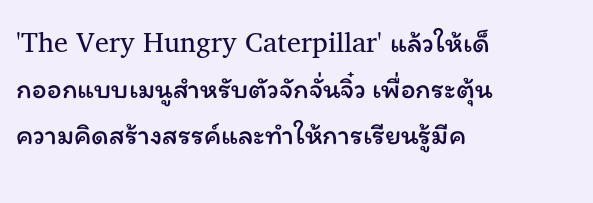'The Very Hungry Caterpillar' แล้วให้เด็กออกแบบเมนูสำหรับตัวจักจั่นจิ๋ว เพื่อกระตุ้นความคิดสร้างสรรค์และทำให้การเรียนรู้มีค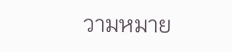วามหมาย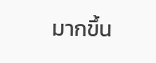มากขึ้น